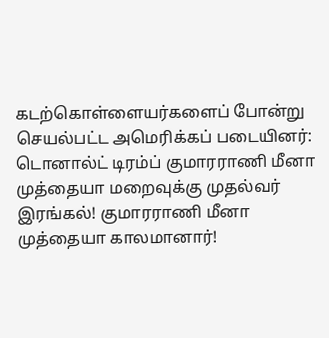கடற்கொள்ளையர்களைப் போன்று செயல்பட்ட அமெரிக்கப் படையினர்: டொனால்ட் டிரம்ப் குமாரராணி மீனா முத்தையா மறைவுக்கு முதல்வர் இரங்கல்! குமாரராணி மீனா முத்தையா காலமானார்!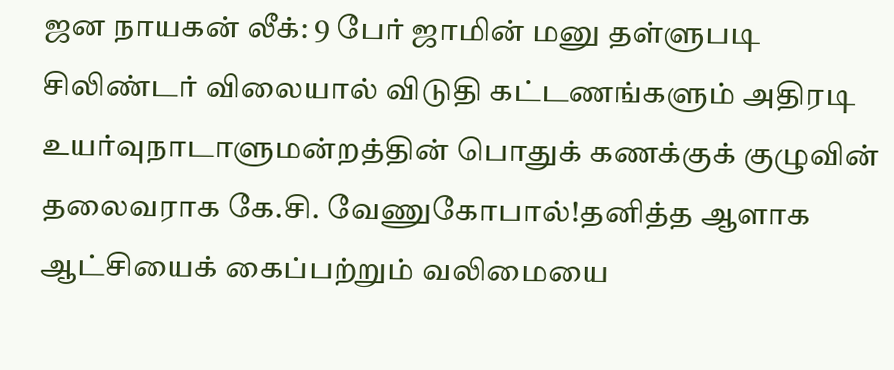ஜன நாயகன் லீக்: 9 பேர் ஜாமின் மனு தள்ளுபடி சிலிண்டர் விலையால் விடுதி கட்டணங்களும் அதிரடி உயர்வுநாடாளுமன்றத்தின் பொதுக் கணக்குக் குழுவின் தலைவராக கே.சி. வேணுகோபால்!தனித்த ஆளாக ஆட்சியைக் கைப்பற்றும் வலிமையை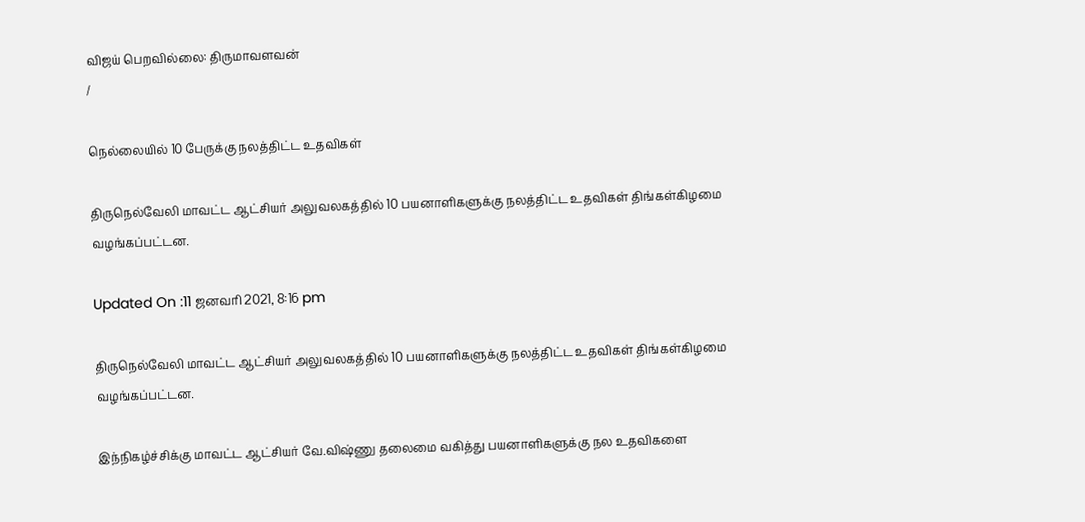விஜய் பெறவில்லை: திருமாவளவன்
/

நெல்லையில் 10 பேருக்கு நலத்திட்ட உதவிகள்

திருநெல்வேலி மாவட்ட ஆட்சியர் அலுவலகத்தில் 10 பயனாளிகளுக்கு நலத்திட்ட உதவிகள் திங்கள்கிழமை வழங்கப்பட்டன.

Updated On :11 ஜனவரி 2021, 8:16 pm

திருநெல்வேலி மாவட்ட ஆட்சியர் அலுவலகத்தில் 10 பயனாளிகளுக்கு நலத்திட்ட உதவிகள் திங்கள்கிழமை வழங்கப்பட்டன.

இந்நிகழ்ச்சிக்கு மாவட்ட ஆட்சியர் வே.விஷ்ணு தலைமை வகித்து பயனாளிகளுக்கு நல உதவிகளை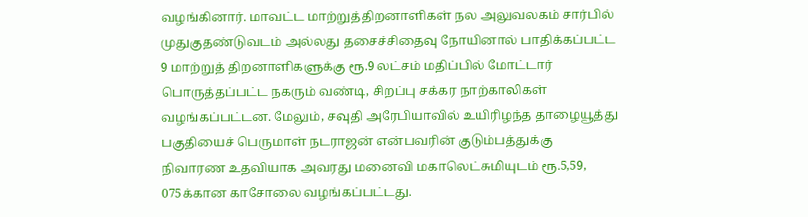வழங்கினார். மாவட்ட மாற்றுத்திறனாளிகள் நல அலுவலகம் சார்பில் முதுகுதண்டுவடம் அல்லது தசைச்சிதைவு நோயினால் பாதிக்கப்பட்ட 9 மாற்றுத் திறனாளிகளுக்கு ரூ.9 லட்சம் மதிப்பில் மோட்டார் பொருத்தப்பட்ட நகரும் வண்டி, சிறப்பு சக்கர நாற்காலிகள் வழங்கப்பட்டன. மேலும், சவுதி அரேபியாவில் உயிரிழந்த தாழையூத்து பகுதியைச் பெருமாள் நடராஜன் என்பவரின் குடும்பத்துக்கு நிவாரண உதவியாக அவரது மனைவி மகாலெட்சுமியுடம் ரூ.5,59, 075க்கான காசோலை வழங்கப்பட்டது.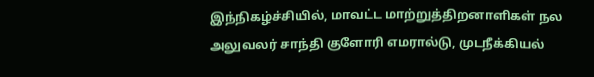இந்நிகழ்ச்சியில், மாவட்ட மாற்றுத்திறனாளிகள் நல அலுவலர் சாந்தி குளோரி எமரால்டு, முடநீக்கியல்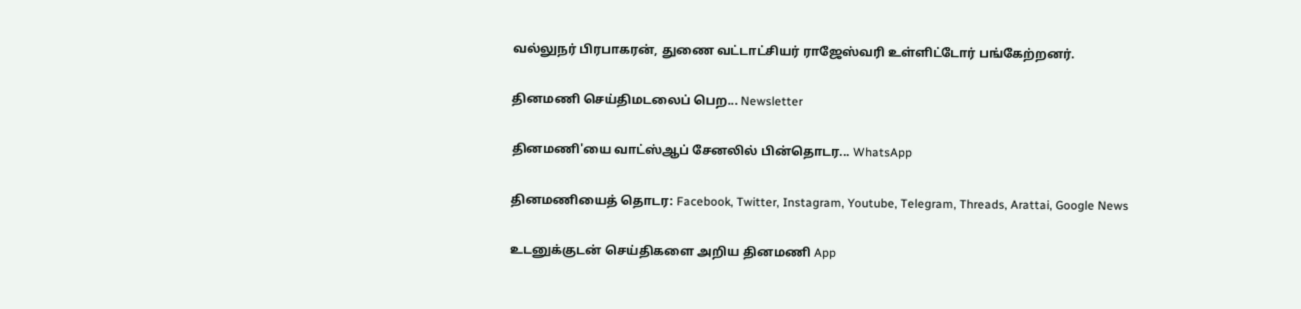வல்லுநர் பிரபாகரன், துணை வட்டாட்சியர் ராஜேஸ்வரி உள்ளிட்டோர் பங்கேற்றனர்.

தினமணி செய்திமடலைப் பெற... Newsletter

தினமணி'யை வாட்ஸ்ஆப் சேனலில் பின்தொடர... WhatsApp

தினமணியைத் தொடர: Facebook, Twitter, Instagram, Youtube, Telegram, Threads, Arattai, Google News

உடனுக்குடன் செய்திகளை அறிய தினமணி App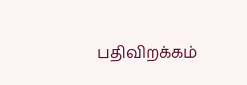பதிவிறக்கம்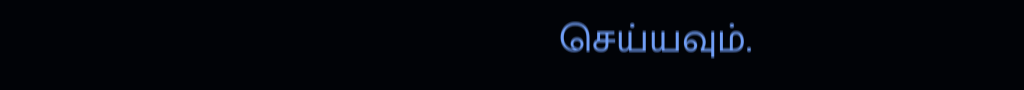செய்யவும்.